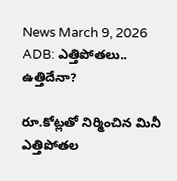News March 9, 2026
ADB: ఎత్తిపోతలు.. ఉత్తిదేనా?

రూ.కోట్లతో నిర్మించిన మినీ ఎత్తిపోతల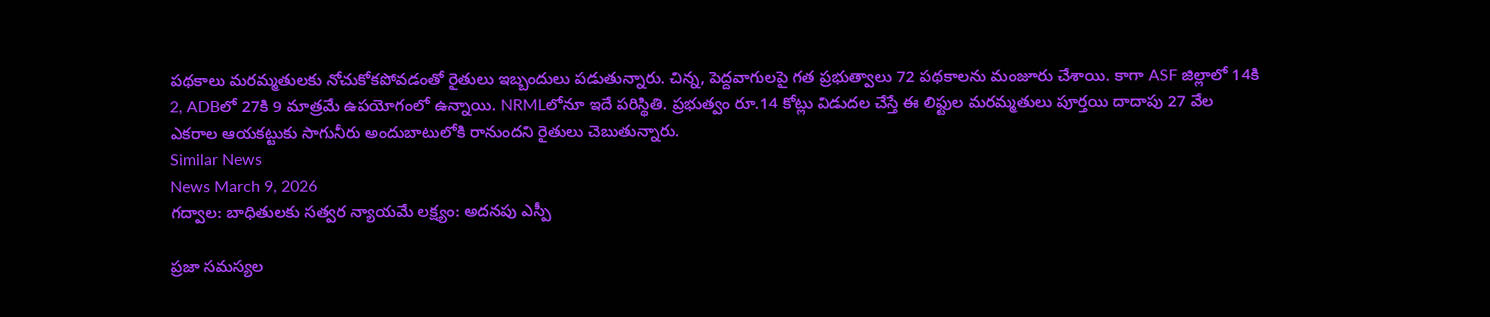పథకాలు మరమ్మతులకు నోచుకోకపోవడంతో రైతులు ఇబ్బందులు పడుతున్నారు. చిన్న, పెద్దవాగులపై గత ప్రభుత్వాలు 72 పథకాలను మంజూరు చేశాయి. కాగా ASF జిల్లాలో 14కి 2, ADBలో 27కి 9 మాత్రమే ఉపయోగంలో ఉన్నాయి. NRMLలోనూ ఇదే పరిస్థితి. ప్రభుత్వం రూ.14 కోట్లు విడుదల చేస్తే ఈ లిఫ్టుల మరమ్మతులు పూర్తయి దాదాపు 27 వేల ఎకరాల ఆయకట్టుకు సాగునీరు అందుబాటులోకి రానుందని రైతులు చెబుతున్నారు.
Similar News
News March 9, 2026
గద్వాల: బాధితులకు సత్వర న్యాయమే లక్ష్యం: అదనపు ఎస్పీ

ప్రజా సమస్యల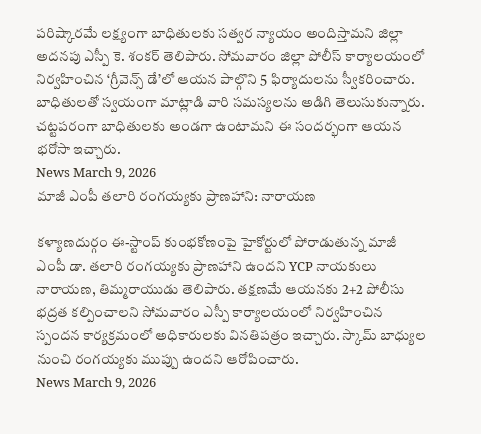పరిష్కారమే లక్ష్యంగా బాధితులకు సత్వర న్యాయం అందిస్తామని జిల్లా అదనపు ఎస్పీ కె. శంకర్ తెలిపారు. సోమవారం జిల్లా పోలీస్ కార్యాలయంలో నిర్వహించిన ‘గ్రీవెన్స్ డే’లో ఆయన పాల్గొని 5 ఫిర్యాదులను స్వీకరించారు. బాధితులతో స్వయంగా మాట్లాడి వారి సమస్యలను అడిగి తెలుసుకున్నారు. చట్టపరంగా బాధితులకు అండగా ఉంటామని ఈ సందర్భంగా ఆయన భరోసా ఇచ్చారు.
News March 9, 2026
మాజీ ఎంపీ తలారి రంగయ్యకు ప్రాణహాని: నారాయణ

కళ్యాణదుర్గం ఈ-స్టాంప్ కుంభకోణంపై హైకోర్టులో పోరాడుతున్న మాజీ ఎంపీ డా. తలారి రంగయ్యకు ప్రాణహాని ఉందని YCP నాయకులు నారాయణ, తిమ్మరాయుడు తెలిపారు. తక్షణమే ఆయనకు 2+2 పోలీసు భద్రత కల్పించాలని సోమవారం ఎస్పీ కార్యాలయంలో నిర్వహించిన స్పందన కార్యక్రమంలో అధికారులకు వినతిపత్రం ఇచ్చారు. స్కామ్ బాధ్యుల నుంచి రంగయ్యకు ముప్పు ఉందని ఆరోపించారు.
News March 9, 2026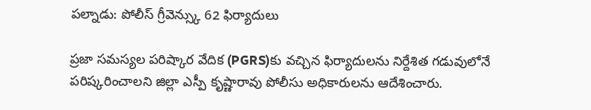పల్నాడు: పోలీస్ గ్రీవెన్స్కు 62 ఫిర్యాదులు

ప్రజా సమస్యల పరిష్కార వేదిక (PGRS)కు వచ్చిన ఫిర్యాదులను నిర్దేశిత గడువులోనే పరిష్కరించాలని జిల్లా ఎస్పీ కృష్ణారావు పోలీసు అధికారులను ఆదేశించారు.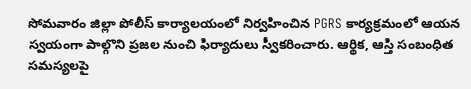సోమవారం జిల్లా పోలీస్ కార్యాలయంలో నిర్వహించిన PGRS కార్యక్రమంలో ఆయన స్వయంగా పాల్గొని ప్రజల నుంచి ఫిర్యాదులు స్వీకరించారు. ఆర్థిక, ఆస్తి సంబంధిత సమస్యలపై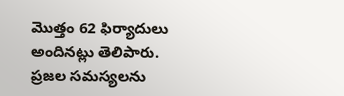మొత్తం 62 ఫిర్యాదులు అందినట్లు తెలిపారు. ప్రజల సమస్యలను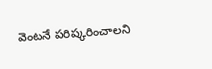వెంటనే పరిష్కరించాలని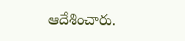ఆదేశించారు.